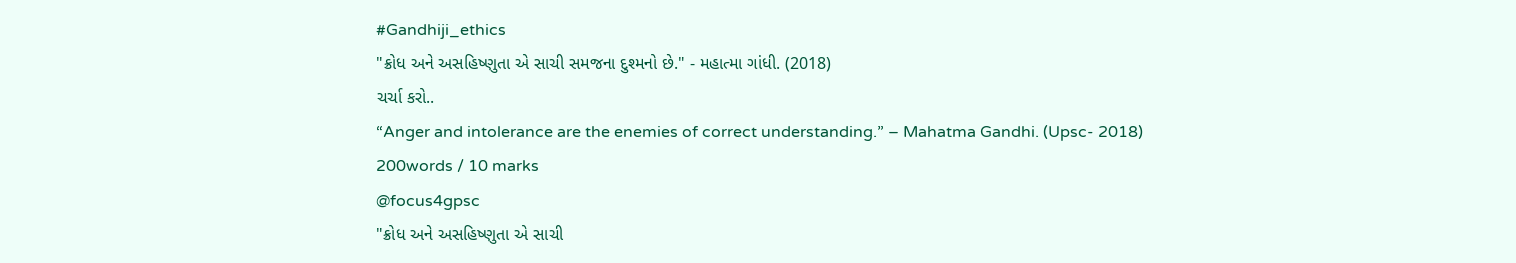#Gandhiji_ethics
"ક્રોધ અને અસહિષ્ણુતા એ સાચી સમજના દુશ્મનો છે." - મહાત્મા ગાંધી. (2018)
ચર્ચા કરો..
“Anger and intolerance are the enemies of correct understanding.” – Mahatma Gandhi. (Upsc- 2018)
200words / 10 marks
@focus4gpsc
"ક્રોધ અને અસહિષ્ણુતા એ સાચી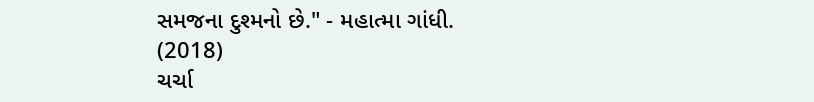સમજના દુશ્મનો છે." - મહાત્મા ગાંધી. (2018)
ચર્ચા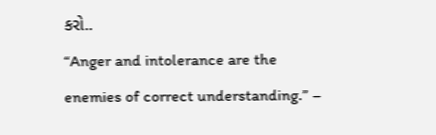કરો..
“Anger and intolerance are the enemies of correct understanding.” –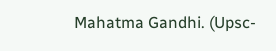Mahatma Gandhi. (Upsc-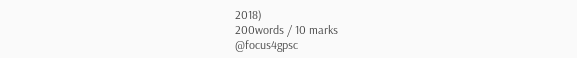2018)
200words / 10 marks
@focus4gpsc